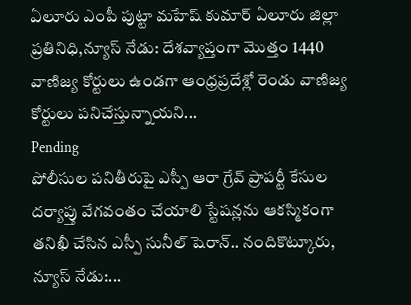ఏలూరు ఎంపీ పుట్టా మహేష్ కుమార్ ఏలూరు జిల్లా ప్రతినిధి,న్యూస్ నేడు: దేశవ్యాప్తంగా మొత్తం 1440 వాణిజ్య కోర్టులు ఉండగా ఆంధ్రప్రదేశ్లో రెండు వాణిజ్య కోర్టులు పనిచేస్తున్నాయని...
Pending
పోలీసుల పనితీరుపై ఎస్పీ ఆరా గ్రేవ్ ప్రాపర్టీ కేసుల దర్యాప్తు వేగవంతం చేయాలి స్టేషన్లను ఆకస్మికంగా తనిఖీ చేసిన ఎస్పీ సునీల్ షెరాన్.. నందికొట్కూరు, న్యూస్ నేడు:...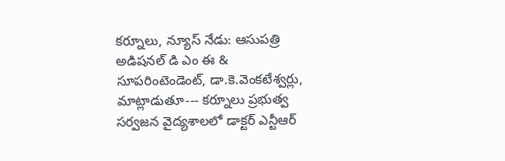కర్నూలు, న్యూస్ నేడు: ఆసుపత్రి అడిషనల్ డి ఎం ఈ & సూపరింటెండెంట్, డా.కె.వెంకటేశ్వర్లు, మాట్లాడుతూ--- కర్నూలు ప్రభుత్వ సర్వజన వైద్యశాలలో డాక్టర్ ఎన్టీఆర్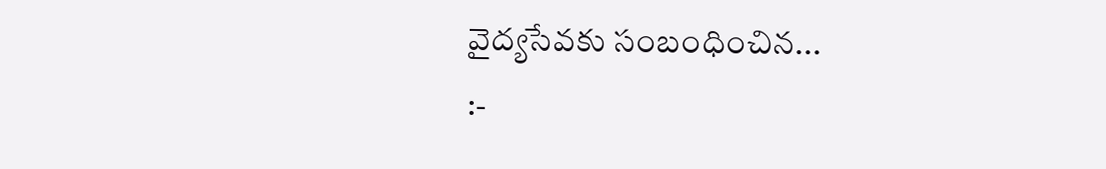వైద్యసేవకు సంబంధించిన...
:-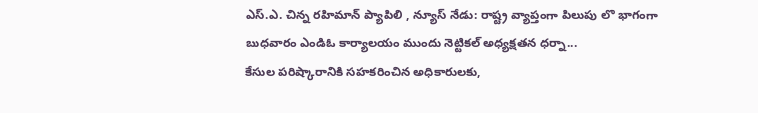ఎస్.ఎ. చిన్న రహిమాన్ ప్యాపిలి , న్యూస్ నేడు: రాష్ట్ర వ్యాప్తంగా పిలుపు లొ భాగంగా బుధవారం ఎండిఓ కార్యాలయం ముందు నెట్టికల్ అధ్యక్షతన ధర్నా...
కేసుల పరిష్కారానికి సహకరించిన అధికారులకు,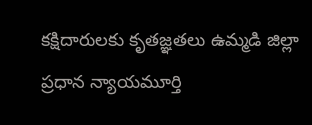కక్షిదారులకు కృతజ్ఞతలు ఉమ్మడి జిల్లా ప్రధాన న్యాయమూర్తి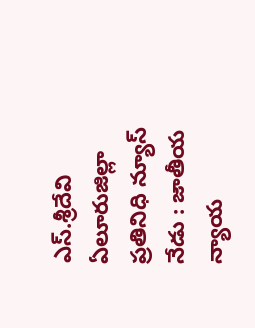ఎస్.శ్రీదేవి ఏలూరుజిల్లా ప్రతినిధి న్యూస్ నేడు : జాతీయ న్యాయ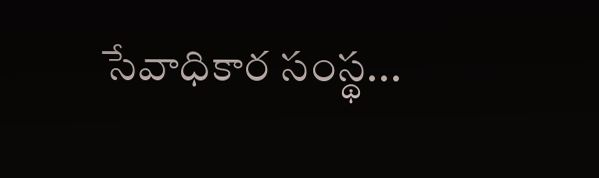సేవాధికార సంస్థ...